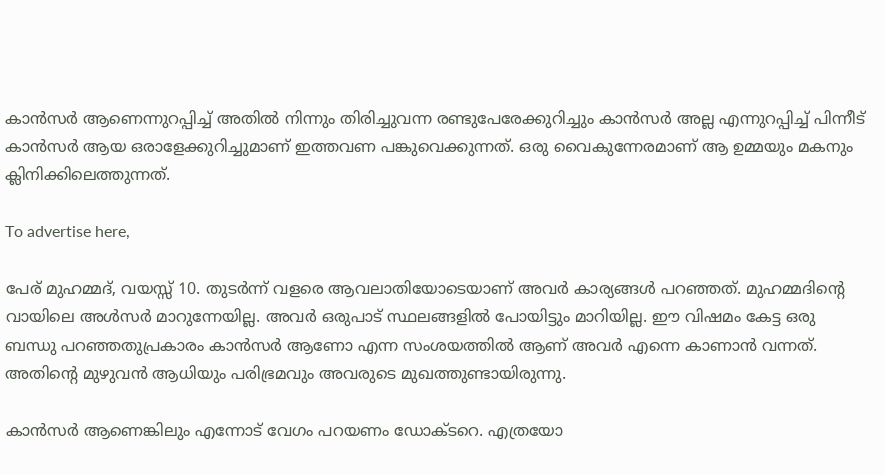കാൻസർ ആണെന്നുറപ്പിച്ച് അതിൽ നിന്നും തിരിച്ചുവന്ന രണ്ടുപേരേക്കുറിച്ചും കാൻസർ അല്ല എന്നുറപ്പിച്ച് പിന്നീട് കാൻസർ ആയ ഒരാളേക്കുറിച്ചുമാണ് ഇത്തവണ പങ്കുവെക്കുന്നത്. ഒരു വൈകുന്നേരമാണ് ആ ഉമ്മയും മകനും ക്ലിനിക്കിലെത്തുന്നത്.

To advertise here,

പേര് മുഹമ്മദ്‌, വയസ്സ് 10. തുടർന്ന് വളരെ ആവലാതിയോടെയാണ് അവർ കാര്യങ്ങൾ പറഞ്ഞത്. മുഹമ്മദിന്റെ വായിലെ അൾസർ മാറുന്നേയില്ല. അവർ ഒരുപാട് സ്ഥലങ്ങളിൽ പോയിട്ടും മാറിയില്ല. ഈ വിഷമം കേട്ട ഒരു ബന്ധു പറഞ്ഞതുപ്രകാരം കാൻസർ ആണോ എന്ന സംശയത്തിൽ ആണ് അവർ എന്നെ കാണാൻ വന്നത്. അതിന്റെ മുഴുവൻ ആധിയും പരിഭ്രമവും അവരുടെ മുഖത്തുണ്ടായിരുന്നു.

കാൻസർ ആണെങ്കിലും എന്നോട് വേഗം പറയണം ഡോക്ടറെ. എത്രയോ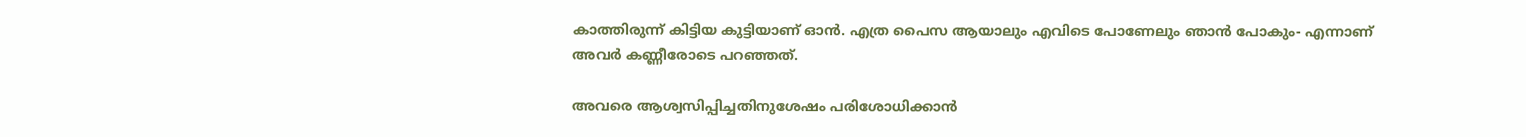കാത്തിരുന്ന് കിട്ടിയ കുട്ടിയാണ് ഓൻ. എത്ര പൈസ ആയാലും എവിടെ പോണേലും ഞാൻ പോകും- എന്നാണ് അവർ കണ്ണീരോടെ പറഞ്ഞത്.

അവരെ ആശ്വസിപ്പിച്ചതിനുശേഷം പരിശോധിക്കാൻ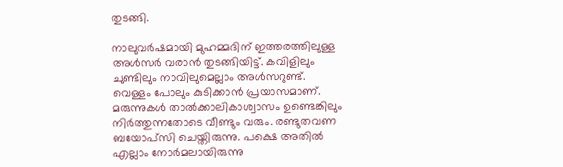തുടങ്ങി.

നാലുവർഷമായി മുഹമ്മദിന് ഇത്തരത്തിലുള്ള അൾസർ വരാൻ തുടങ്ങിയിട്ട്. കവിളിലും ചുണ്ടിലും നാവിലുമെല്ലാം അൾസറുണ്ട്. വെള്ളം പോലും കുടിക്കാൻ പ്രയാസമാണ്. മരുന്നുകൾ താൽക്കാലികാശ്വാസം ഉണ്ടെങ്കിലും നിർത്തുന്നതോടെ വീണ്ടും വരും. രണ്ടുതവണ ബയോപ്സി ചെയ്തിരുന്നു. പക്ഷെ അതിൽ എല്ലാം നോർമലായിരുന്നു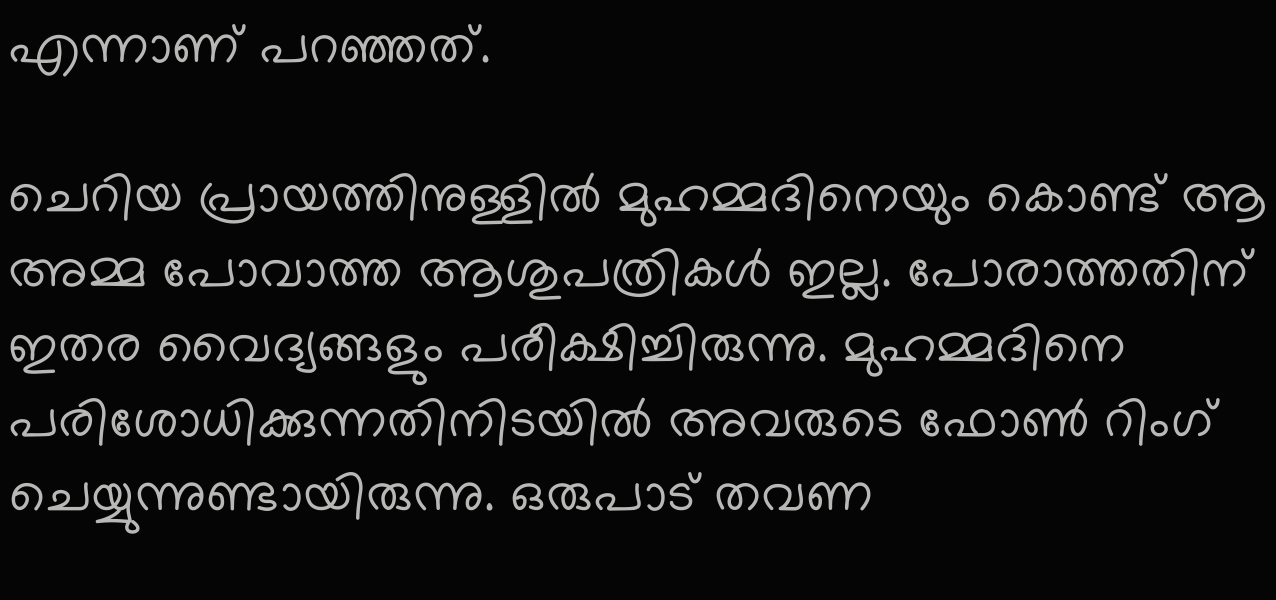എന്നാണ് പറഞ്ഞത്.

ചെറിയ പ്രായത്തിനുള്ളിൽ മുഹമ്മദിനെയും കൊണ്ട് ആ അമ്മ പോവാത്ത ആശുപത്രികൾ ഇല്ല. പോരാത്തതിന് ഇതര വൈദ്യങ്ങളും പരീക്ഷിച്ചിരുന്നു. മുഹമ്മദിനെ പരിശോധിക്കുന്നതിനിടയിൽ അവരുടെ ഫോൺ റിംഗ് ചെയ്യുന്നുണ്ടായിരുന്നു. ഒരുപാട് തവണ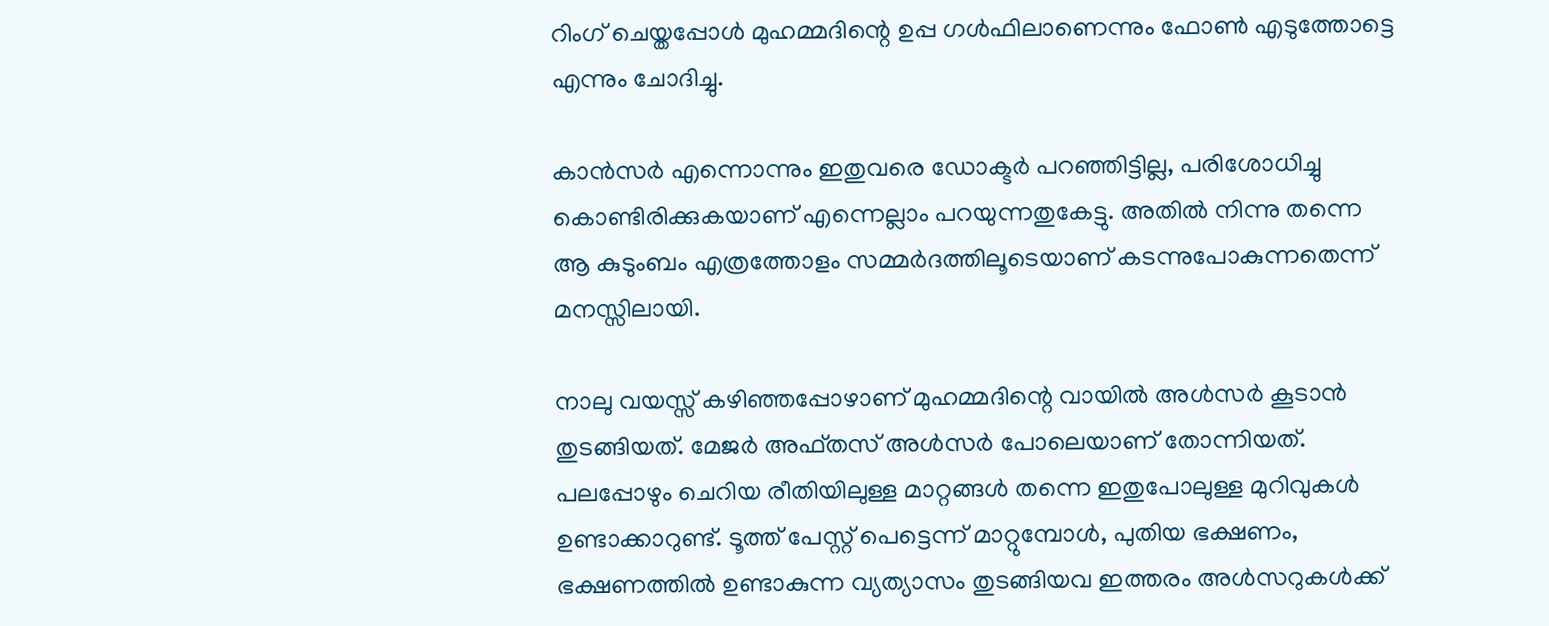റിംഗ് ചെയ്തപ്പോൾ മുഹമ്മദിന്റെ ഉപ്പ ഗൾഫിലാണെന്നും ഫോൺ എടുത്തോട്ടെ എന്നും ചോദിച്ചു.

കാൻസർ എന്നൊന്നും ഇതുവരെ ഡോക്ടർ പറഞ്ഞിട്ടില്ല, പരിശോധിച്ചു കൊണ്ടിരിക്കുകയാണ് എന്നെല്ലാം പറയുന്നതുകേട്ടു. അതിൽ നിന്നു തന്നെ ആ കുടുംബം എത്രത്തോളം സമ്മർദത്തിലൂടെയാണ് കടന്നുപോകുന്നതെന്ന് മനസ്സിലായി.

നാലു വയസ്സ് കഴിഞ്ഞപ്പോഴാണ് മുഹമ്മദിന്റെ വായിൽ അൾസർ കൂടാൻ തുടങ്ങിയത്. മേജർ അഫ്തസ് അൾസർ പോലെയാണ് തോന്നിയത്. പലപ്പോഴും ചെറിയ രീതിയിലുള്ള മാറ്റങ്ങൾ തന്നെ ഇതുപോലുള്ള മുറിവുകൾ ഉണ്ടാക്കാറുണ്ട്. ടൂത്ത് പേസ്റ്റ് പെട്ടെന്ന് മാറ്റുമ്പോൾ, പുതിയ ഭക്ഷണം, ഭക്ഷണത്തിൽ ഉണ്ടാകുന്ന വ്യത്യാസം തുടങ്ങിയവ ഇത്തരം അൾസറുകൾക്ക്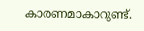കാരണമാകാറുണ്ട്.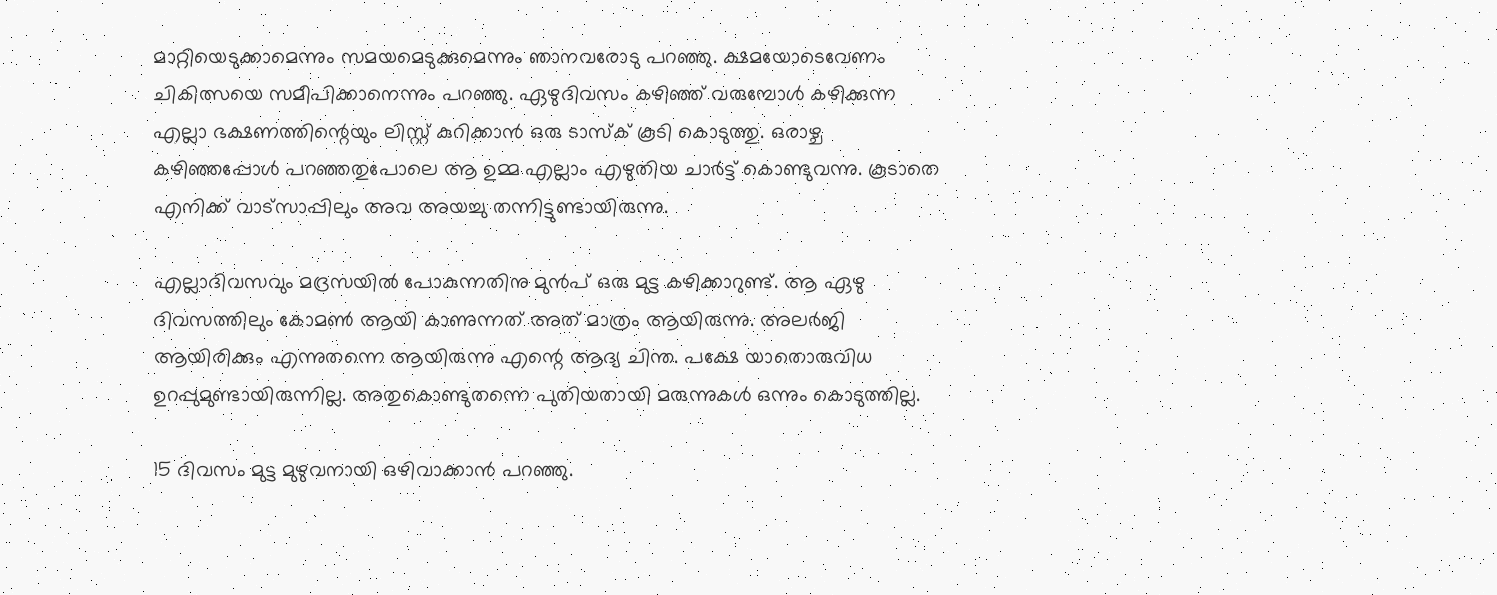മാറ്റിയെടുക്കാമെന്നും സമയമെടുക്കുമെന്നും ഞാനവരോടു പറഞ്ഞു. ക്ഷമയോടെവേണം ചികിത്സയെ സമീപിക്കാനെന്നും പറഞ്ഞു. ഏഴുദിവസം കഴിഞ്ഞ് വരുമ്പോൾ കഴിക്കുന്ന എല്ലാ ഭക്ഷണത്തിന്റെയും ലിസ്റ്റ് കുറിക്കാൻ ഒരു ടാസ്ക് കൂടി കൊടുത്തു. ഒരാഴ്ച കഴിഞ്ഞപ്പോൾ പറഞ്ഞതുപോലെ ആ ഉമ്മ എല്ലാം എഴുതിയ ചാർട്ട് കൊണ്ടുവന്നു. കൂടാതെ എനിക്ക് വാട്സാപ്പിലും അവ അയച്ചു തന്നിട്ടുണ്ടായിരുന്നു.

എല്ലാദിവസവും മദ്രസയിൽ പോകുന്നതിനു മുൻപ് ഒരു മുട്ട കഴിക്കാറുണ്ട്. ആ ഏഴു ദിവസത്തിലും കോമൺ ആയി കാണുന്നത് അത് മാത്രം ആയിരുന്നു. അലർജി ആയിരിക്കും എന്നുതന്നെ ആയിരുന്നു എന്റെ ആദ്യ ചിന്ത. പക്ഷേ യാതൊരുവിധ ഉറപ്പുമുണ്ടായിരുന്നില്ല. അതുകൊണ്ടുതന്നെ പുതിയതായി മരുന്നുകൾ ഒന്നും കൊടുത്തില്ല.

15 ദിവസം മുട്ട മുഴുവനായി ഒഴിവാക്കാൻ പറഞ്ഞു.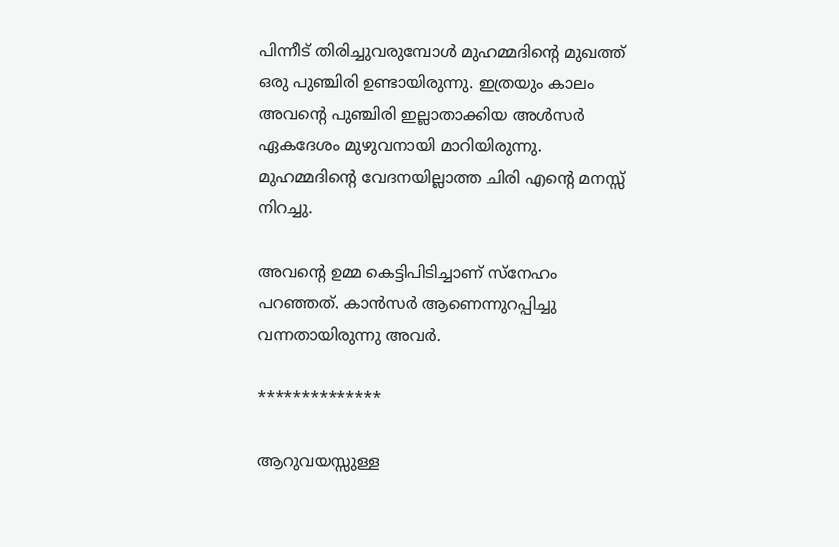പിന്നീട് തിരിച്ചുവരുമ്പോൾ മുഹമ്മദിന്‍റെ മുഖത്ത് ഒരു പുഞ്ചിരി ഉണ്ടായിരുന്നു. ഇത്രയും കാലം അവന്റെ പുഞ്ചിരി ഇല്ലാതാക്കിയ അൾസർ ഏകദേശം മുഴുവനായി മാറിയിരുന്നു. മുഹമ്മദിന്റെ വേദനയില്ലാത്ത ചിരി എന്റെ മനസ്സ് നിറച്ചു.

അവന്റെ ഉമ്മ കെട്ടിപിടിച്ചാണ്‌ സ്നേഹം പറഞ്ഞത്. കാൻസർ ആണെന്നുറപ്പിച്ചു വന്നതായിരുന്നു അവർ.

**************

ആറുവയസ്സുള്ള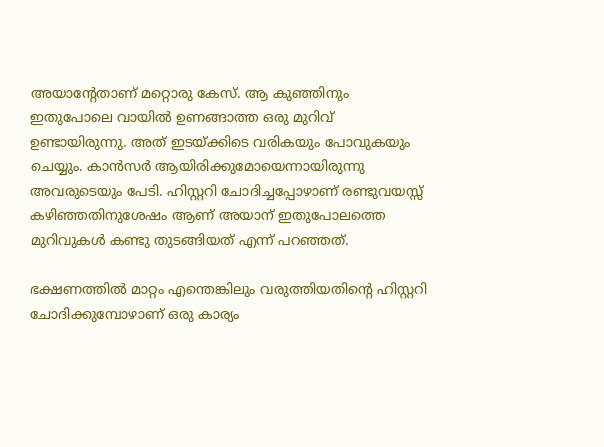അയാന്റേതാണ് മറ്റൊരു കേസ്. ആ കുഞ്ഞിനും ഇതുപോലെ വായിൽ ഉണങ്ങാത്ത ഒരു മുറിവ് ഉണ്ടായിരുന്നു. അത് ഇടയ്ക്കിടെ വരികയും പോവുകയും ചെയ്യും. കാൻസർ ആയിരിക്കുമോയെന്നായിരുന്നു അവരുടെയും പേടി. ഹിസ്റ്ററി ചോദിച്ചപ്പോഴാണ് രണ്ടുവയസ്സ് കഴിഞ്ഞതിനുശേഷം ആണ് അയാന് ഇതുപോലത്തെ മുറിവുകൾ കണ്ടു തുടങ്ങിയത് എന്ന് പറഞ്ഞത്.

ഭക്ഷണത്തിൽ മാറ്റം എന്തെങ്കിലും വരുത്തിയതിന്റെ ഹിസ്റ്ററി ചോദിക്കുമ്പോഴാണ് ഒരു കാര്യം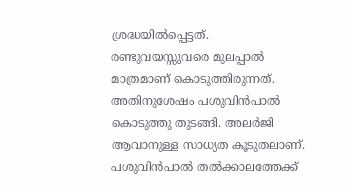ശ്രദ്ധയിൽപ്പെട്ടത്. രണ്ടുവയസ്സുവരെ മുലപ്പാൽ മാത്രമാണ് കൊടുത്തിരുന്നത്. അതിനുശേഷം പശുവിൻപാൽ കൊടുത്തു തുടങ്ങി. അലർജി ആവാനുള്ള സാധ്യത കൂടുതലാണ്. പശുവിൻപാൽ തൽക്കാലത്തേക്ക്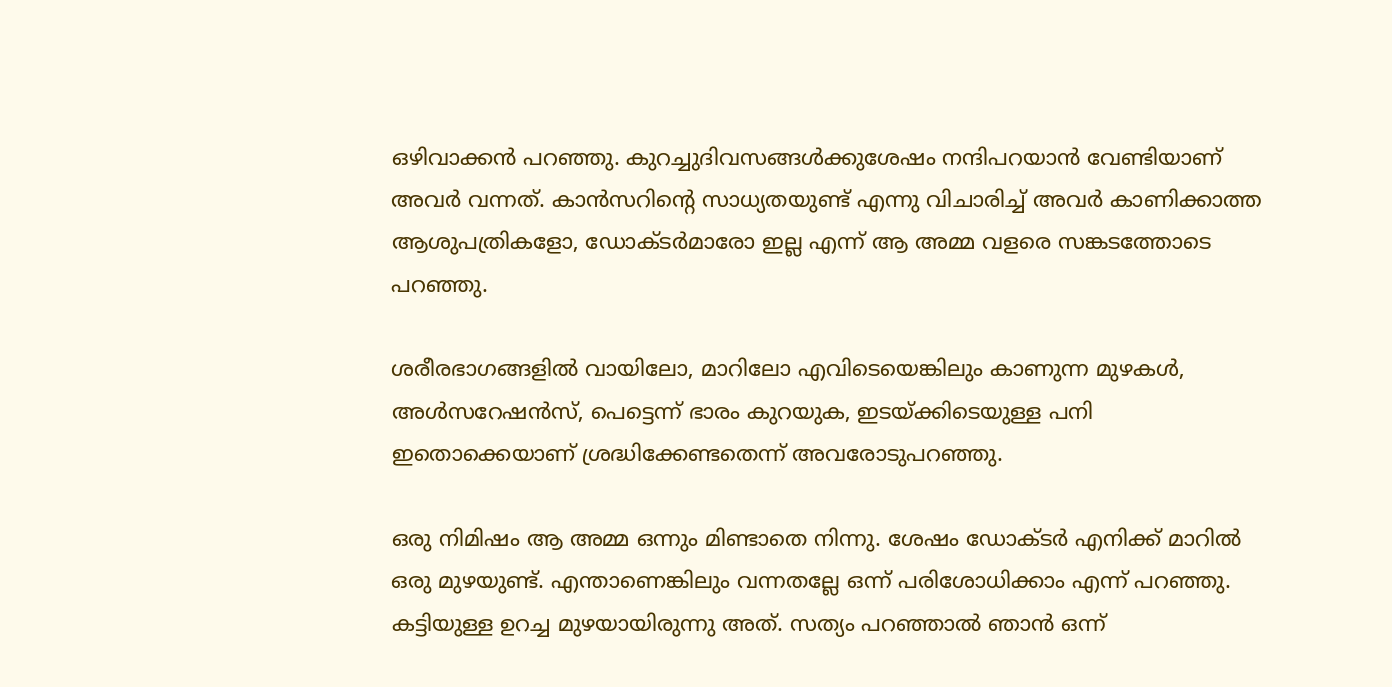ഒഴിവാക്കൻ പറഞ്ഞു. കുറച്ചുദിവസങ്ങൾക്കുശേഷം നന്ദിപറയാൻ വേണ്ടിയാണ് അവർ വന്നത്. കാൻസറിന്റെ സാധ്യതയുണ്ട് എന്നു വിചാരിച്ച് അവർ കാണിക്കാത്ത ആശുപത്രികളോ, ഡോക്ടർമാരോ ഇല്ല എന്ന് ആ അമ്മ വളരെ സങ്കടത്തോടെ പറഞ്ഞു.

ശരീരഭാഗങ്ങളിൽ വായിലോ, മാറിലോ എവിടെയെങ്കിലും കാണുന്ന മുഴകൾ, അൾസറേഷൻസ്, പെട്ടെന്ന് ഭാരം കുറയുക, ഇടയ്ക്കിടെയുള്ള പനി ഇതൊക്കെയാണ് ശ്രദ്ധിക്കേണ്ടതെന്ന് അവരോടുപറഞ്ഞു.

ഒരു നിമിഷം ആ അമ്മ ഒന്നും മിണ്ടാതെ നിന്നു. ശേഷം ഡോക്ടർ എനിക്ക് മാറിൽ ഒരു മുഴയുണ്ട്. എന്താണെങ്കിലും വന്നതല്ലേ ഒന്ന് പരിശോധിക്കാം എന്ന് പറഞ്ഞു. കട്ടിയുള്ള ഉറച്ച മുഴയായിരുന്നു അത്. സത്യം പറഞ്ഞാൽ ഞാൻ ഒന്ന്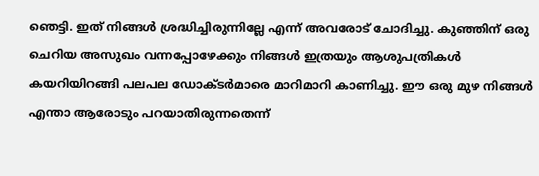ഞെട്ടി. ഇത് നിങ്ങൾ ശ്രദ്ധിച്ചിരുന്നില്ലേ എന്ന് അവരോട് ചോദിച്ചു. കുഞ്ഞിന് ഒരു ചെറിയ അസുഖം വന്നപ്പോഴേക്കും നിങ്ങൾ ഇത്രയും ആശുപത്രികൾ കയറിയിറങ്ങി പലപല ഡോക്ടർമാരെ മാറിമാറി കാണിച്ചു. ഈ ഒരു മുഴ നിങ്ങൾ എന്താ ആരോടും പറയാതിരുന്നതെന്ന്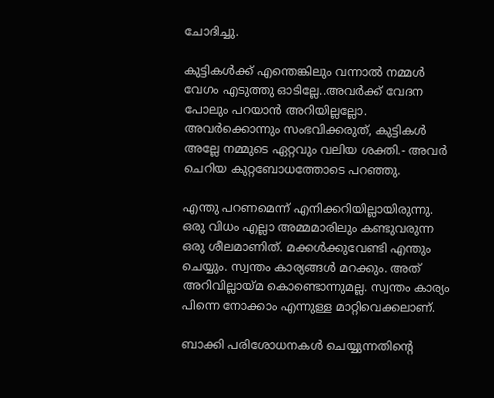ചോദിച്ചു.

കുട്ടികൾക്ക് എന്തെങ്കിലും വന്നാൽ നമ്മൾ വേഗം എടുത്തു ഓടില്ലേ..അവർക്ക് വേദന പോലും പറയാൻ അറിയില്ലല്ലോ. അവർക്കൊന്നും സംഭവിക്കരുത്, കുട്ടികൾ അല്ലേ നമ്മുടെ ഏറ്റവും വലിയ ശക്തി.- അവർ ചെറിയ കുറ്റബോധത്തോടെ പറഞ്ഞു.

എന്തു പറണമെന്ന് എനിക്കറിയില്ലായിരുന്നു. ഒരു വിധം എല്ലാ അമ്മമാരിലും കണ്ടുവരുന്ന ഒരു ശീലമാണിത്. മക്കൾക്കുവേണ്ടി എന്തും ചെയ്യും. സ്വന്തം കാര്യങ്ങൾ മറക്കും. അത് അറിവില്ലായ്മ കൊണ്ടൊന്നുമല്ല. സ്വന്തം കാര്യം പിന്നെ നോക്കാം എന്നുള്ള മാറ്റിവെക്കലാണ്.

ബാക്കി പരിശോധനകൾ ചെയ്യുന്നതിന്റെ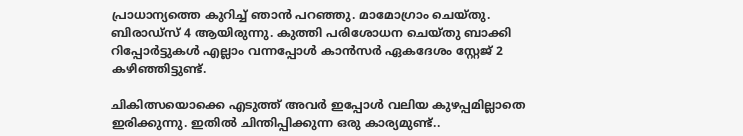പ്രാധാന്യത്തെ കുറിച്ച് ഞാൻ പറഞ്ഞു. മാമോഗ്രാം ചെയ്തു. ബിരാഡ്സ് 4 ആയിരുന്നു. കുത്തി പരിശോധന ചെയ്തു ബാക്കി റിപ്പോർട്ടുകൾ എല്ലാം വന്നപ്പോൾ കാൻസർ ഏകദേശം സ്റ്റേജ് 2 കഴിഞ്ഞിട്ടുണ്ട്.

ചികിത്സയൊക്കെ എടുത്ത് അവർ ഇപ്പോൾ വലിയ കുഴപ്പമില്ലാതെ ഇരിക്കുന്നു. ഇതിൽ ചിന്തിപ്പിക്കുന്ന ഒരു കാര്യമുണ്ട്..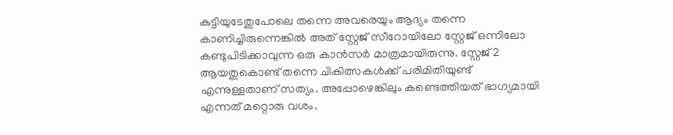കുട്ടിയുടേതുപോലെ തന്നെ അവരെയും ആദ്യം തന്നെ കാണിച്ചിരുന്നെങ്കിൽ അത് സ്റ്റേജ് സീറോയിലോ സ്റ്റേജ് ഒന്നിലോ കണ്ടുപിടിക്കാവുന്ന ഒരു കാൻസർ മാത്രമായിരുന്നു. സ്റ്റേജ് 2 ആയതുകൊണ്ട് തന്നെ ചികിത്സകൾക്ക് പരിമിതിയുണ്ട് എന്നുള്ളതാണ് സത്യം. അപ്പോഴെങ്കിലും കണ്ടെത്തിയത് ഭാഗ്യമായി എന്നത് മറ്റൊരു വശം.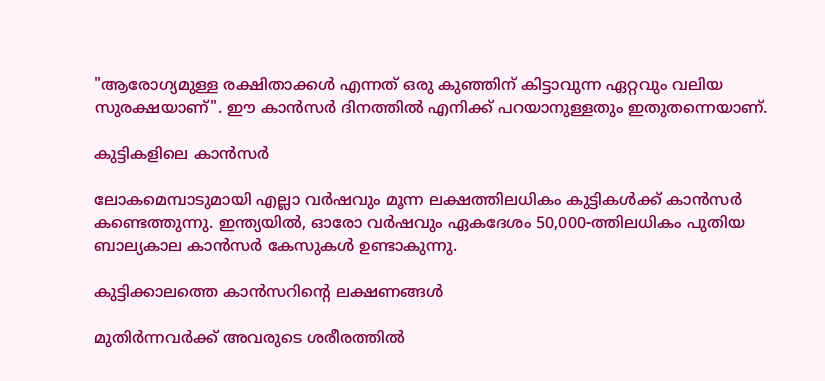"ആരോഗ്യമുള്ള രക്ഷിതാക്കൾ എന്നത് ഒരു കുഞ്ഞിന് കിട്ടാവുന്ന ഏറ്റവും വലിയ സുരക്ഷയാണ്". ഈ കാൻസർ ദിനത്തിൽ എനിക്ക് പറയാനുള്ളതും ഇതുതന്നെയാണ്.

കുട്ടികളിലെ കാൻസർ

ലോകമെമ്പാടുമായി എല്ലാ വർഷവും മൂന്ന ലക്ഷത്തിലധികം കുട്ടികൾക്ക് കാൻസർ കണ്ടെത്തുന്നു. ഇന്ത്യയിൽ, ഓരോ വർഷവും ഏകദേശം 50,000-ത്തിലധികം പുതിയ ബാല്യകാല കാൻസർ കേസുകൾ ഉണ്ടാകുന്നു.

കുട്ടിക്കാലത്തെ കാൻസറിന്റെ ലക്ഷണങ്ങൾ

മുതിർന്നവർക്ക് അവരുടെ ശരീരത്തിൽ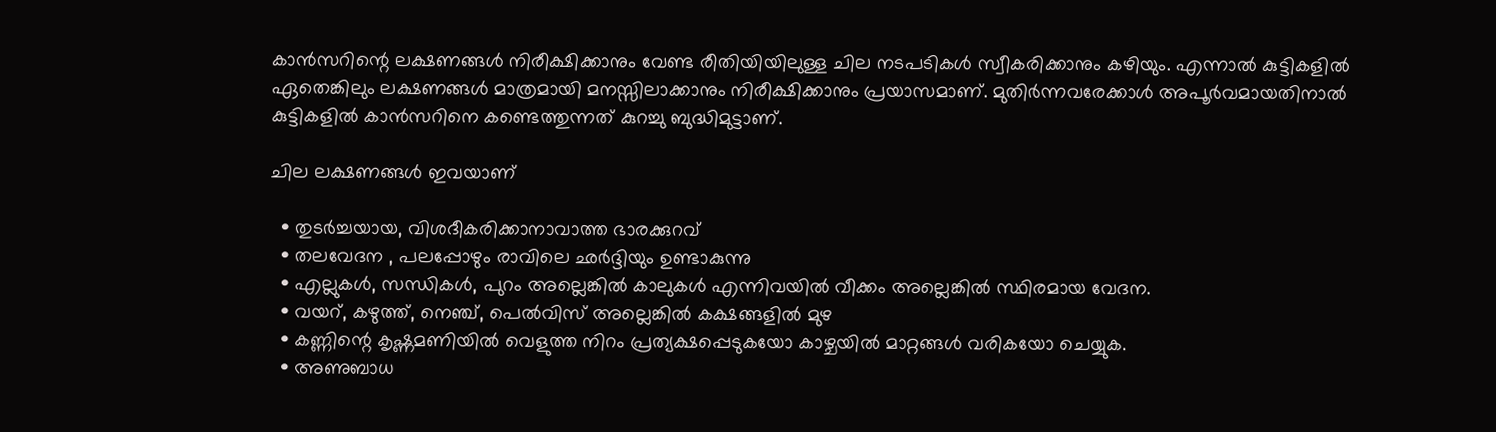കാൻസറിന്റെ ലക്ഷണങ്ങൾ നിരീക്ഷിക്കാനും വേണ്ട രീതിയിയിലുള്ള ചില നടപടികൾ സ്വീകരിക്കാനും കഴിയും. എന്നാൽ കുട്ടികളിൽ ഏതെങ്കിലും ലക്ഷണങ്ങൾ മാത്രമായി മനസ്സിലാക്കാനും നിരീക്ഷിക്കാനും പ്രയാസമാണ്. മുതിർന്നവരേക്കാൾ അപൂർവമായതിനാൽ കുട്ടികളിൽ കാൻസറിനെ കണ്ടെത്തുന്നത് കുറച്ചു ബുദ്ധിമുട്ടാണ്.

ചില ലക്ഷണങ്ങൾ ഇവയാണ്

  • തുടർച്ചയായ, വിശദീകരിക്കാനാവാത്ത ഭാരക്കുറവ്
  • തലവേദന , പലപ്പോഴും രാവിലെ ഛർദ്ദിയും ഉണ്ടാകുന്നു
  • എല്ലുകൾ, സന്ധികൾ, പുറം അല്ലെങ്കിൽ കാലുകൾ എന്നിവയിൽ വീക്കം അല്ലെങ്കിൽ സ്ഥിരമായ വേദന.
  • വയറ്, കഴുത്ത്, നെഞ്ച്, പെൽവിസ് അല്ലെങ്കിൽ കക്ഷങ്ങളിൽ മുഴ
  • കണ്ണിന്റെ കൃഷ്ണമണിയിൽ വെളുത്ത നിറം പ്രത്യക്ഷപ്പെടുകയോ കാഴ്ചയിൽ മാറ്റങ്ങൾ വരികയോ ചെയ്യുക.
  • അണുബാധ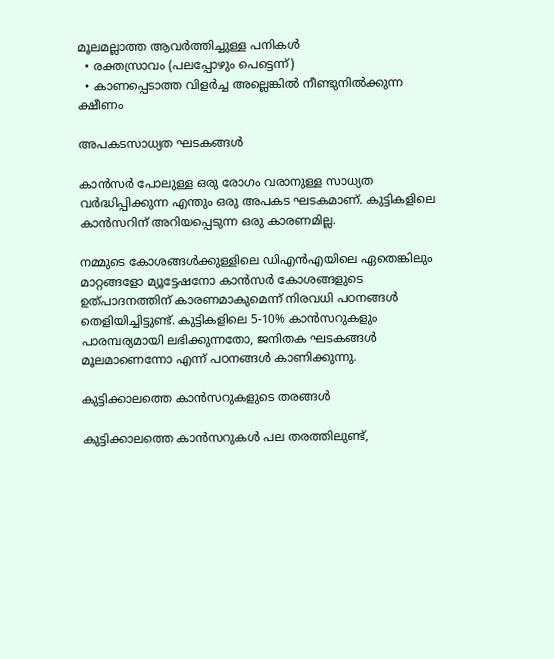മൂലമല്ലാത്ത ആവർത്തിച്ചുള്ള പനികൾ
  • രക്തസ്രാവം (പലപ്പോഴും പെട്ടെന്ന്)
  • കാണപ്പെടാത്ത വിളർച്ച അല്ലെങ്കിൽ നീണ്ടുനിൽക്കുന്ന ക്ഷീണം

അപകടസാധ്യത ഘടകങ്ങൾ

കാൻസർ പോലുള്ള ഒരു രോഗം വരാനുള്ള സാധ്യത വർദ്ധിപ്പിക്കുന്ന എന്തും ഒരു അപകട ഘടകമാണ്. കുട്ടികളിലെ കാൻസറിന് അറിയപ്പെടുന്ന ഒരു കാരണമില്ല.

നമ്മുടെ കോശങ്ങൾക്കുള്ളിലെ ഡിഎൻഎയിലെ ഏതെങ്കിലും മാറ്റങ്ങളോ മ്യൂട്ടേഷനോ കാൻസർ കോശങ്ങളുടെ ഉത്പാദനത്തിന് കാരണമാകുമെന്ന് നിരവധി പഠനങ്ങൾ തെളിയിച്ചിട്ടുണ്ട്. കുട്ടികളിലെ 5-10% കാൻസറുകളും പാരമ്പര്യമായി ലഭിക്കുന്നതോ, ജനിതക ഘടകങ്ങൾ മൂലമാണെന്നോ എന്ന് പഠനങ്ങൾ കാണിക്കുന്നു.

കുട്ടിക്കാലത്തെ കാൻസറുകളുടെ തരങ്ങൾ

കുട്ടിക്കാലത്തെ കാൻസറുകൾ പല തരത്തിലുണ്ട്,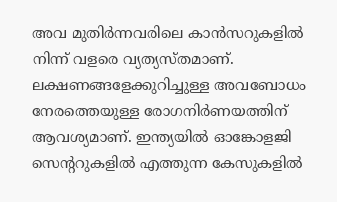അവ മുതിർന്നവരിലെ കാൻസറുകളിൽ നിന്ന് വളരെ വ്യത്യസ്തമാണ്. ലക്ഷണങ്ങളേക്കുറിച്ചുള്ള അവബോധം നേരത്തെയുള്ള രോഗനിർണയത്തിന് ആവശ്യമാണ്. ഇന്ത്യയിൽ ഓങ്കോളജി സെന്ററുകളിൽ എത്തുന്ന കേസുകളിൽ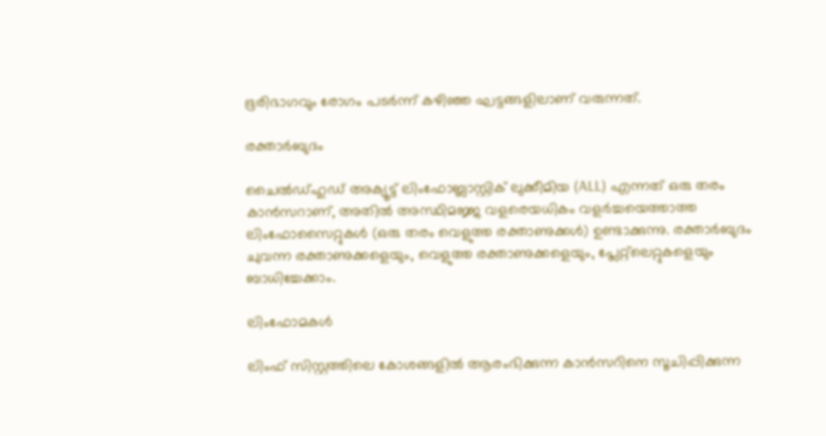ഭൂരിഭാഗവും രോഗം പടർന്ന് കഴിഞ്ഞ ഘട്ടങ്ങളിലാണ് വരുന്നത്.

രക്താർബുദം

ചൈൽഡ്ഹുഡ് അക്യൂട്ട് ലിംഫോബ്ലാസ്റ്റിക് ലുക്കീമിയ (ALL) എന്നത് ഒരു തരം കാൻസറാണ്, അതിൽ അസ്ഥിമജ്ജ വളരെയധികം വളർച്ചയെത്താത്ത ലിംഫോസൈറ്റുകൾ (ഒരു തരം വെളുത്ത രക്താണുക്കൾ) ഉണ്ടാക്കുന്നു. രക്താർബുദം ചുവന്ന രക്താണുക്കളെയും, വെളുത്ത രക്താണുക്കളെയും, പ്ലേറ്റ്‌ലെറ്റുകളെയും ബാധിച്ചേക്കാം.

ലിംഫോമകൾ

ലിംഫ് സിസ്റ്റത്തിലെ കോശങ്ങളിൽ ആരംഭിക്കുന്ന കാൻസറിനെ സൂചിപ്പിക്കുന്ന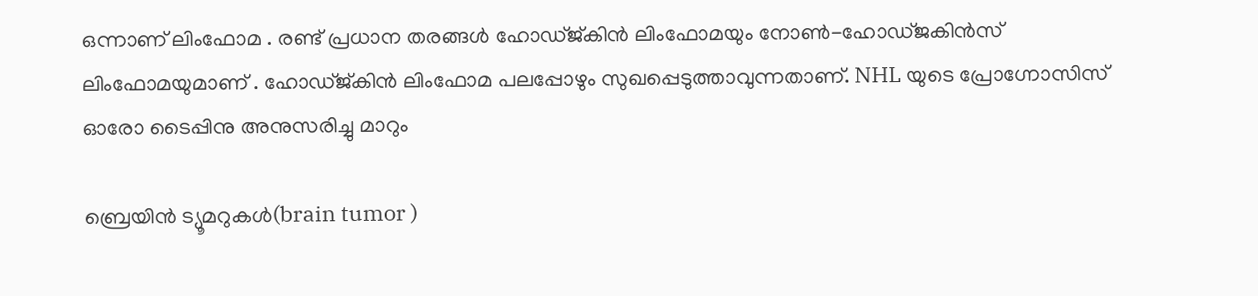ഒന്നാണ് ലിംഫോമ . രണ്ട് പ്രധാന തരങ്ങൾ ഹോഡ്ജ്കിൻ ലിംഫോമയും നോൺ-ഹോഡ്ജകിൻസ് ലിംഫോമയുമാണ് . ഹോഡ്ജ്കിൻ ലിംഫോമ പലപ്പോഴും സുഖപ്പെടുത്താവുന്നതാണ്. NHL യുടെ പ്രോഗ്നോസിസ് ഓരോ ടൈപ്പിനു അനുസരിച്ചു മാറും

ബ്രെയിൻ ട്യൂമറുകൾ(brain tumor )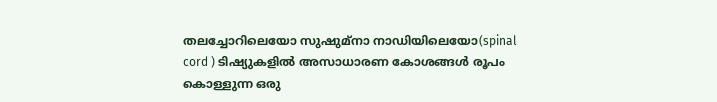തലച്ചോറിലെയോ സുഷുമ്‌നാ നാഡിയിലെയോ(spinal cord ) ടിഷ്യുകളിൽ അസാധാരണ കോശങ്ങൾ രൂപം കൊള്ളുന്ന ഒരു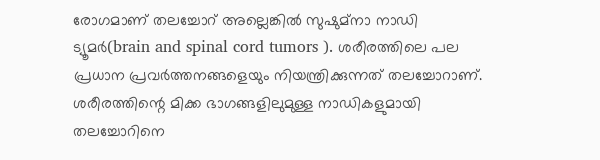രോഗമാണ് തലച്ചോറ് അല്ലെങ്കിൽ സുഷുമ്‌നാ നാഡി ട്യൂമർ(brain and spinal cord tumors ). ശരീരത്തിലെ പല പ്രധാന പ്രവർത്തനങ്ങളെയും നിയന്ത്രിക്കുന്നത് തലച്ചോറാണ്. ശരീരത്തിന്റെ മിക്ക ഭാഗങ്ങളിലുമുള്ള നാഡികളുമായി തലച്ചോറിനെ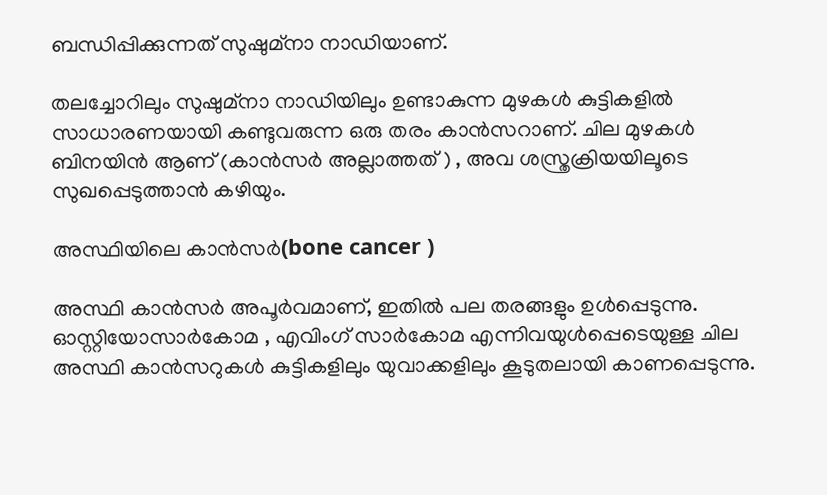ബന്ധിപ്പിക്കുന്നത് സുഷുമ്‌നാ നാഡിയാണ്.

തലച്ചോറിലും സുഷുമ്‌നാ നാഡിയിലും ഉണ്ടാകുന്ന മുഴകൾ കുട്ടികളിൽ സാധാരണയായി കണ്ടുവരുന്ന ഒരു തരം കാൻസറാണ്. ചില മുഴകൾ ബിനയിൻ ആണ് (കാൻസർ അല്ലാത്തത് ) , അവ ശസ്ത്രക്രിയയിലൂടെ സുഖപ്പെടുത്താൻ കഴിയും.

അസ്ഥിയിലെ കാൻസർ(bone cancer )

അസ്ഥി കാൻസർ അപൂർവമാണ്, ഇതിൽ പല തരങ്ങളും ഉൾപ്പെടുന്നു. ഓസ്റ്റിയോസാർകോമ , എവിംഗ് സാർകോമ എന്നിവയുൾപ്പെടെയുള്ള ചില അസ്ഥി കാൻസറുകൾ കുട്ടികളിലും യുവാക്കളിലും കൂടുതലായി കാണപ്പെടുന്നു.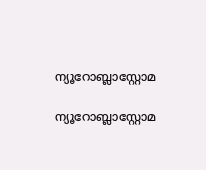ന്യൂറോബ്ലാസ്റ്റോമ

ന്യൂറോബ്ലാസ്റ്റോമ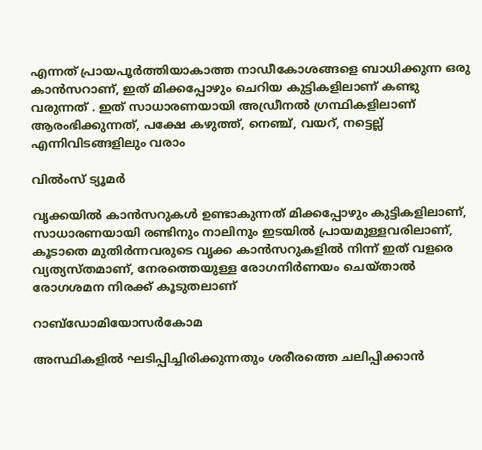എന്നത് പ്രായപൂർത്തിയാകാത്ത നാഡീകോശങ്ങളെ ബാധിക്കുന്ന ഒരു കാൻസറാണ്, ഇത് മിക്കപ്പോഴും ചെറിയ കുട്ടികളിലാണ് കണ്ടു വരുന്നത് . ഇത് സാധാരണയായി അഡ്രീനൽ ഗ്രന്ഥികളിലാണ് ആരംഭിക്കുന്നത്, പക്ഷേ കഴുത്ത്, നെഞ്ച്, വയറ്, നട്ടെല്ല് എന്നിവിടങ്ങളിലും വരാം

വിൽംസ് ട്യൂമർ

വൃക്കയിൽ കാൻസറുകൾ ഉണ്ടാകുന്നത് മിക്കപ്പോഴും കുട്ടികളിലാണ്, സാധാരണയായി രണ്ടിനും നാലിനും ഇടയിൽ പ്രായമുള്ളവരിലാണ്, കൂടാതെ മുതിർന്നവരുടെ വൃക്ക കാൻസറുകളിൽ നിന്ന് ഇത് വളരെ വ്യത്യസ്തമാണ്, നേരത്തെയുള്ള രോഗനിർണയം ചെയ്താൽ രോഗശമന നിരക്ക് കൂടുതലാണ്

റാബ്ഡോമിയോസർകോമ

അസ്ഥികളിൽ ഘടിപ്പിച്ചിരിക്കുന്നതും ശരീരത്തെ ചലിപ്പിക്കാൻ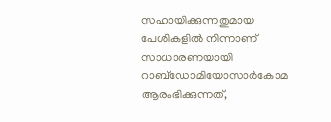സഹായിക്കുന്നതുമായ പേശികളിൽ നിന്നാണ് സാധാരണയായി റാബ്ഡോമിയോസാർകോമ ആരംഭിക്കുന്നത്,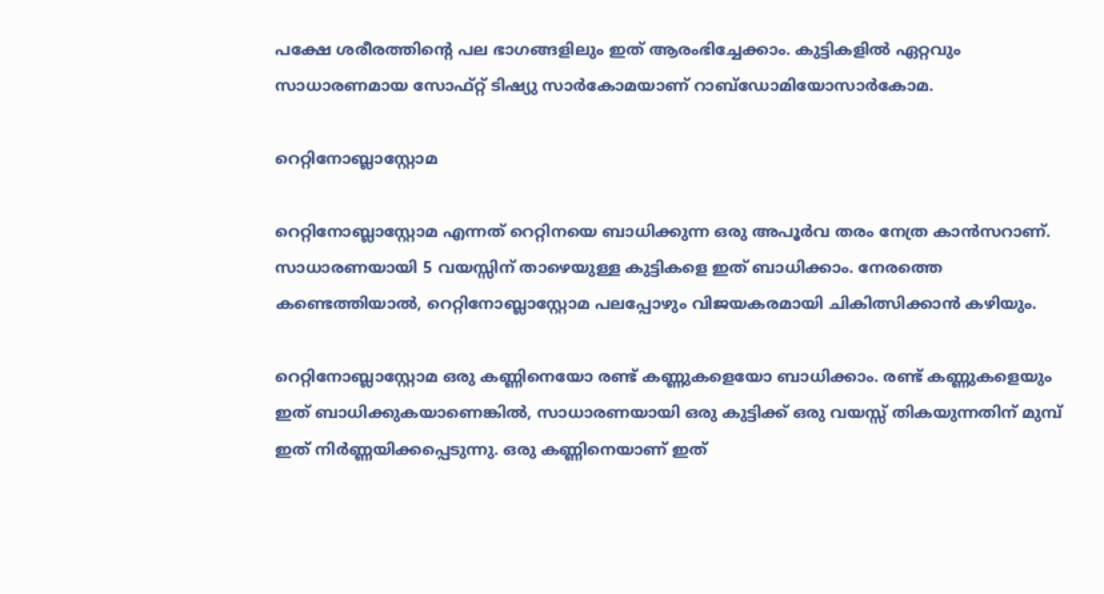പക്ഷേ ശരീരത്തിന്റെ പല ഭാഗങ്ങളിലും ഇത് ആരംഭിച്ചേക്കാം. കുട്ടികളിൽ ഏറ്റവും സാധാരണമായ സോഫ്റ്റ് ടിഷ്യു സാർകോമയാണ് റാബ്ഡോമിയോസാർകോമ.

റെറ്റിനോബ്ലാസ്റ്റോമ

റെറ്റിനോബ്ലാസ്റ്റോമ എന്നത് റെറ്റിനയെ ബാധിക്കുന്ന ഒരു അപൂർവ തരം നേത്ര കാൻസറാണ്. സാധാരണയായി 5 വയസ്സിന് താഴെയുള്ള കുട്ടികളെ ഇത് ബാധിക്കാം. നേരത്തെ കണ്ടെത്തിയാൽ, റെറ്റിനോബ്ലാസ്റ്റോമ പലപ്പോഴും വിജയകരമായി ചികിത്സിക്കാൻ കഴിയും.

റെറ്റിനോബ്ലാസ്റ്റോമ ഒരു കണ്ണിനെയോ രണ്ട് കണ്ണുകളെയോ ബാധിക്കാം. രണ്ട് കണ്ണുകളെയും ഇത് ബാധിക്കുകയാണെങ്കിൽ, സാധാരണയായി ഒരു കുട്ടിക്ക് ഒരു വയസ്സ് തികയുന്നതിന് മുമ്പ് ഇത് നിർണ്ണയിക്കപ്പെടുന്നു. ഒരു കണ്ണിനെയാണ് ഇത്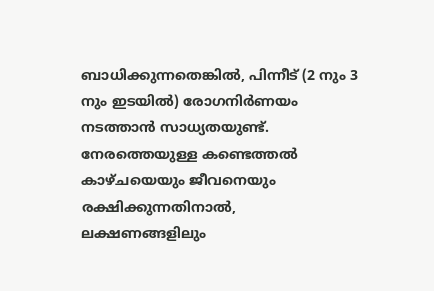ബാധിക്കുന്നതെങ്കിൽ, പിന്നീട് (2 നും 3 നും ഇടയിൽ) രോഗനിർണയം നടത്താൻ സാധ്യതയുണ്ട്. നേരത്തെയുള്ള കണ്ടെത്തൽ കാഴ്ചയെയും ജീവനെയും രക്ഷിക്കുന്നതിനാൽ, ലക്ഷണങ്ങളിലും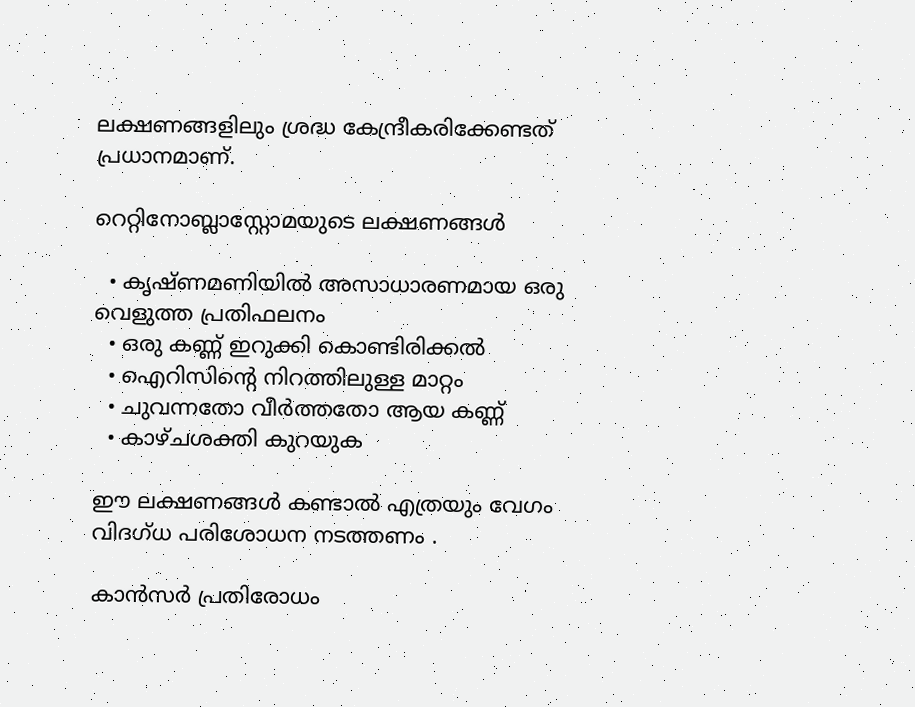ലക്ഷണങ്ങളിലും ശ്രദ്ധ കേന്ദ്രീകരിക്കേണ്ടത് പ്രധാനമാണ്.

റെറ്റിനോബ്ലാസ്റ്റോമയുടെ ലക്ഷണങ്ങൾ

  • കൃഷ്ണമണിയിൽ അസാധാരണമായ ഒരു വെളുത്ത പ്രതിഫലനം
  • ഒരു കണ്ണ് ഇറുക്കി കൊണ്ടിരിക്കൽ
  • ഐറിസിന്റെ നിറത്തിലുള്ള മാറ്റം
  • ചുവന്നതോ വീർത്തതോ ആയ കണ്ണ്
  • കാഴ്ചശക്തി കുറയുക

ഈ ലക്ഷണങ്ങൾ കണ്ടാൽ എത്രയും വേഗം വിദഗ്ധ പരിശോധന നടത്തണം .

കാൻസർ പ്രതിരോധം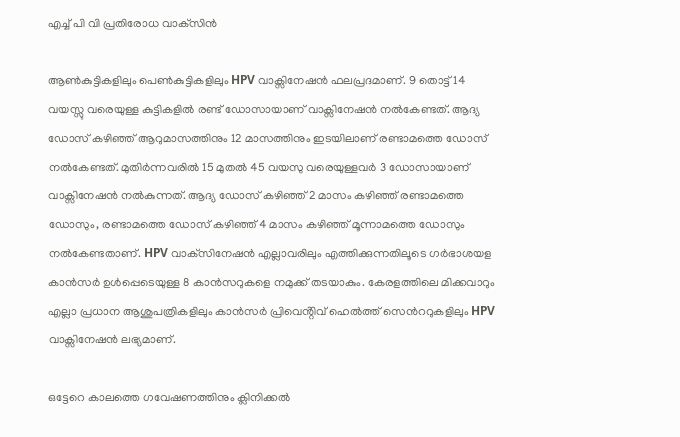എച്ച് പി വി പ്രതിരോധ വാക്‌സിൻ

ആൺകുട്ടികളിലും പെൺകുട്ടികളിലും HPV വാക്സിനേഷൻ ഫലപ്രദമാണ്. 9 തൊട്ട് 14 വയസ്സു വരെയുള്ള കുട്ടികളിൽ രണ്ട് ഡോസായാണ് വാക്സിനേഷൻ നൽകേണ്ടത്. ആദ്യ ഡോസ് കഴിഞ്ഞ് ആറുമാസത്തിനും 12 മാസത്തിനും ഇടയിലാണ് രണ്ടാമത്തെ ഡോസ് നൽകേണ്ടത്. മുതിർന്നവരിൽ 15 മുതൽ 45 വയസു വരെയുള്ളവർ 3 ഡോസായാണ് വാക്സിനേഷൻ നൽകുന്നത്. ആദ്യ ഡോസ് കഴിഞ്ഞ് 2 മാസം കഴിഞ്ഞ് രണ്ടാമത്തെ ഡോസും, രണ്ടാമത്തെ ഡോസ് കഴിഞ്ഞ് 4 മാസം കഴിഞ്ഞ് മൂന്നാമത്തെ ഡോസും നൽകേണ്ടതാണ്. HPV വാക്‌സിനേഷൻ എല്ലാവരിലും എത്തിക്കുന്നതിലൂടെ ഗർഭാശയള കാൻസർ ഉൾപ്പെടെയുള്ള 8 കാൻസറുകളെ നമുക്ക് തടയാകും. കേരളത്തിലെ മിക്കവാറും എല്ലാ പ്രധാന ആശുപത്രികളിലും കാൻസർ പ്രിവെൻ്റിവ് ഹെൽത്ത് സെൻററുകളിലും HPV വാക്സിനേഷൻ ലഭ്യമാണ്.

ഒട്ടേറെ കാലത്തെ ഗവേഷണത്തിനും ക്ലിനിക്കൽ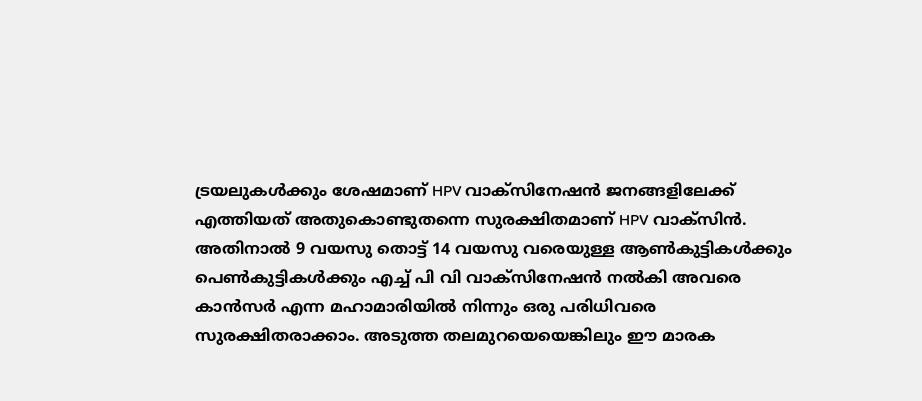ട്രയലുകൾക്കും ശേഷമാണ് HPV വാക്സിനേഷൻ ജനങ്ങളിലേക്ക് എത്തിയത് അതുകൊണ്ടുതന്നെ സുരക്ഷിതമാണ് HPV വാക്സിൻ. അതിനാൽ 9 വയസു തൊട്ട് 14 വയസു വരെയുള്ള ആൺകുട്ടികൾക്കും പെൺകുട്ടികൾക്കും എച്ച് പി വി വാക്സിനേഷൻ നൽകി അവരെ കാൻസർ എന്ന മഹാമാരിയിൽ നിന്നും ഒരു പരിധിവരെ സുരക്ഷിതരാക്കാം. അടുത്ത തലമുറയെയെങ്കിലും ഈ മാരക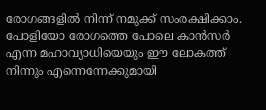രോഗങ്ങളിൽ നിന്ന് നമുക്ക് സംരക്ഷിക്കാം. പോളിയോ രോഗത്തെ പോലെ കാൻസർ എന്ന മഹാവ്യാധിയെയും ഈ ലോകത്ത് നിന്നും എന്നെന്നേക്കുമായി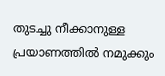തുടച്ചു നീക്കാനുള്ള പ്രയാണത്തിൽ നമുക്കും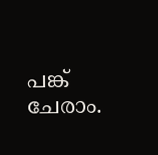പങ്ക് ചേരാം.